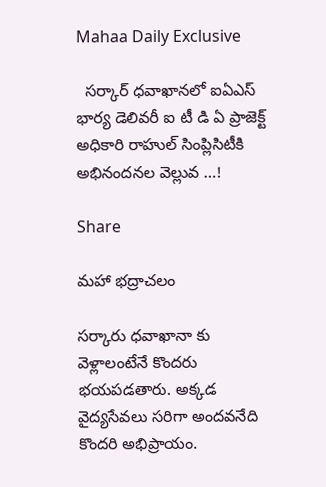Mahaa Daily Exclusive

  సర్కార్ ధవాఖానలో ఐఏఎస్ భార్య డెలివరీ ఐ టీ డి ఏ ప్రాజెక్ట్ అధికారి రాహుల్ సింప్లిసిటీకి అభినందనల వెల్లువ …!

Share

మహా భద్రాచలం

సర్కారు ధవాఖానా కు వెళ్లాలంటేనే కొందరు భయపడతారు. అక్కడ వైద్యసేవలు సరిగా అందవనేది కొందరి అభిప్రాయం.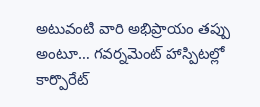అటువంటి వారి అభిప్రాయం తప్పు అంటూ… గవర్నమెంట్ హాస్పిటల్లో కార్పొరేట్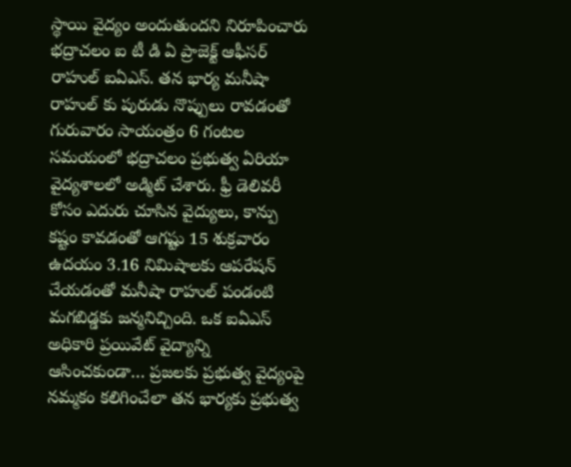స్థాయి వైద్యం అందుతుందని నిరూపించారు భద్రాచలం ఐ టీ డి ఏ ప్రాజెక్ట్ ఆఫీసర్ రాహుల్ ఐఏఎస్. తన భార్య మనీషా రాహుల్ కు పురుడు నొప్పులు రావడంతో గురువారం సాయంత్రం 6 గంటల సమయంలో భద్రాచలం ప్రభుత్వ ఏరియా వైద్యశాలలో అడ్మిట్ చేశారు. ఫ్రీ డెలివరీ కోసం ఎదురు చూసిన వైద్యులు, కాన్పు కష్టం కావడంతో ఆగష్టు 15 శుక్రవారం ఉదయం 3.16 నిమిషాలకు ఆపరేషన్ చేయడంతో మనీషా రాహుల్ పండంటి మగబిడ్డకు జన్మనిచ్చింది. ఒక ఐఏఎస్ అధికారి ప్రయివేట్ వైద్యాన్ని ఆసించకుండా… ప్రజలకు ప్రభుత్వ వైద్యంపై నమ్మకం కలిగించేలా తన భార్యకు ప్రభుత్వ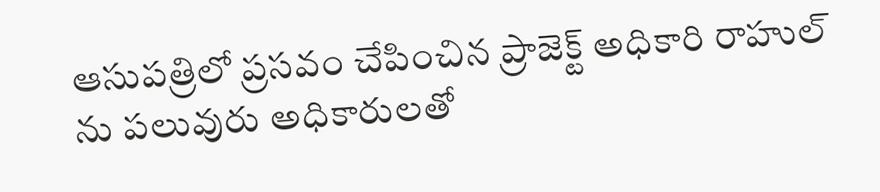ఆసుపత్రిలో ప్రసవం చేపించిన ప్రాజెక్ట్ అధికారి రాహుల్ ను పలువురు అధికారులతో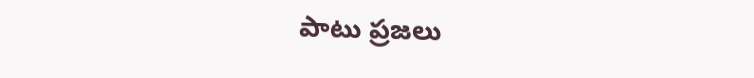పాటు ప్రజలు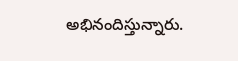అభినందిస్తున్నారు.